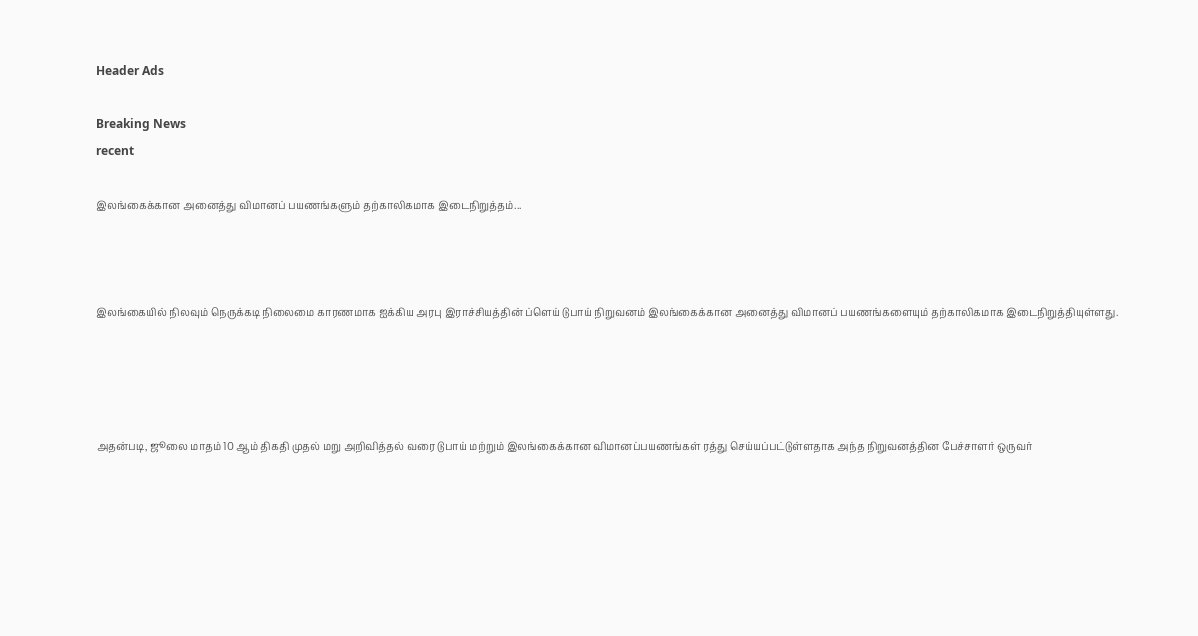Header Ads

Breaking News
recent

இலங்கைக்கான அனைத்து விமானப் பயணங்களும் தற்காலிகமாக இடைநிறுத்தம்...



இலங்கையில் நிலவும் நெருக்கடி நிலைமை காரணமாக ஐக்கிய அரபு இராச்சியத்தின் ப்ளெய் டுபாய் நிறுவனம் இலங்கைக்கான அனைத்து விமானப் பயணங்களையும் தற்காலிகமாக இடைநிறுத்தியுள்ளது.




அதன்படி, ஜூலை மாதம் 10 ஆம் திகதி முதல் மறு அறிவித்தல் வரை டுபாய் மற்றும் இலங்கைக்கான விமானப்பயணங்கள் ரத்து செய்யப்பட்டுள்ளதாக அந்த நிறுவனத்தின பேச்சாளர் ஒருவர்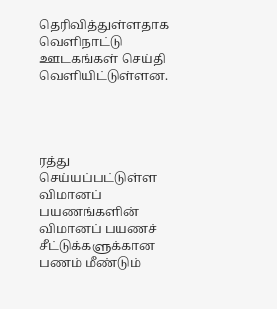தெரிவித்துள்ளதாக வௌிநாட்டு ஊடகங்கள் செய்தி வௌியிட்டுள்ளன.




ரத்து செய்யப்பட்டுள்ள விமானப் பயணங்களின் விமானப் பயணச் சீட்டுக்களுக்கான பணம் மீண்டும்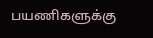பயணிகளுக்கு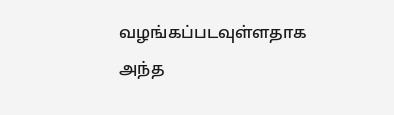வழங்கப்படவுள்ளதாக அந்த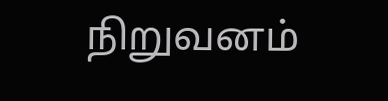நிறுவனம்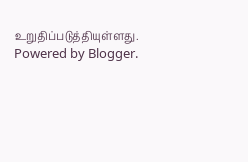உறுதிப்படுத்தியுள்ளது.
Powered by Blogger.